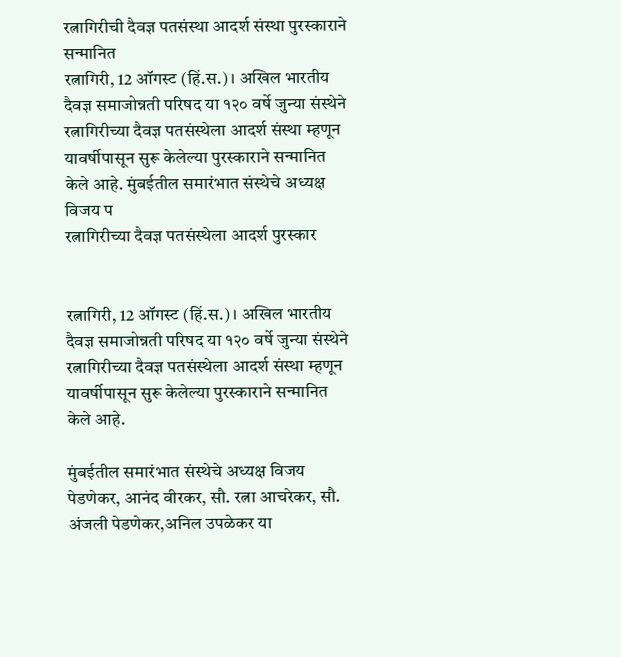रत्नागिरीची दैवज्ञ पतसंस्था आदर्श संस्था पुरस्काराने सन्मानित
रत्नागिरी, 12 ऑगस्ट (हिं.स.) । अखिल भारतीय दैवज्ञ समाजोन्नती परिषद या १२० वर्षे जुन्या संस्थेने रत्नागिरीच्या दैवज्ञ पतसंस्थेला आदर्श संस्था म्हणून यावर्षीपासून सुरू केलेल्या पुरस्काराने सन्मानित केले आहे. मुंबईतील समारंभात संस्थेचे अध्यक्ष विजय प
रत्नागिरीच्या दैवज्ञ पतसंस्थेला आदर्श पुरस्कार


रत्नागिरी, 12 ऑगस्ट (हिं.स.) । अखिल भारतीय दैवज्ञ समाजोन्नती परिषद या १२० वर्षे जुन्या संस्थेने रत्नागिरीच्या दैवज्ञ पतसंस्थेला आदर्श संस्था म्हणून यावर्षीपासून सुरू केलेल्या पुरस्काराने सन्मानित केले आहे.

मुंबईतील समारंभात संस्थेचे अध्यक्ष विजय पेडणेकर, आनंद वीरकर, सौ. रत्ना आचरेकर, सौ. अंजली पेडणेकर,अनिल उपळेकर या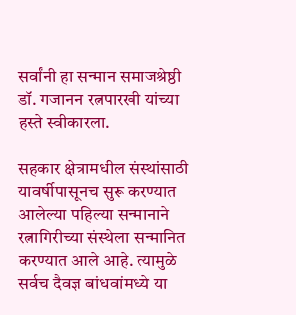सर्वांनी हा सन्मान समाजश्रेष्ठी डॉ. गजानन रत्नपारखी यांच्या हस्ते स्वीकारला.

सहकार क्षेत्रामधील संस्थांसाठी यावर्षीपासूनच सुरू करण्यात आलेल्या पहिल्या सन्मानाने रत्नागिरीच्या संस्थेला सन्मानित करण्यात आले आहे. त्यामुळे सर्वच दैवज्ञ बांधवांमध्ये या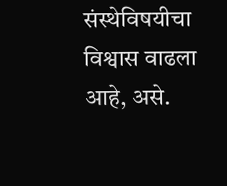संस्थेविषयीचा विश्वास वाढला आहे, असे.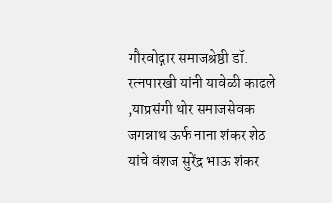गौरवोद्गार समाजश्रेष्ठी डॉ. रत्नपारखी यांनी यावेळी काढले ,याप्रसंगी थोर समाजसेवक जगन्नाथ ऊर्फ नाना शंकर शेठ यांचे वंशज सुरेंद्र भाऊ शंकर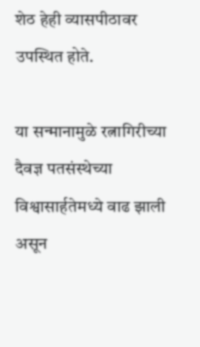शेठ हेही व्यासपीठावर उपस्थित होते.

या सन्मानामुळे रत्नागिरीच्या दैवज्ञ पतसंस्थेच्या विश्वासार्हतेमध्ये वाढ झाली असून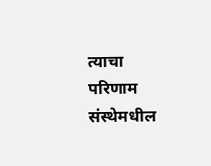त्याचा परिणाम संस्थेमधील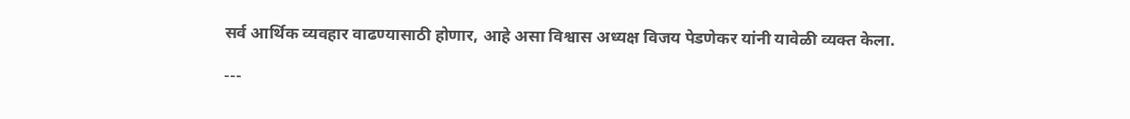सर्व आर्थिक व्यवहार वाढण्यासाठी होणार, आहे असा विश्वास अध्यक्ष विजय पेडणेकर यांनी यावेळी व्यक्त केला.

---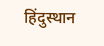हिंदुस्थान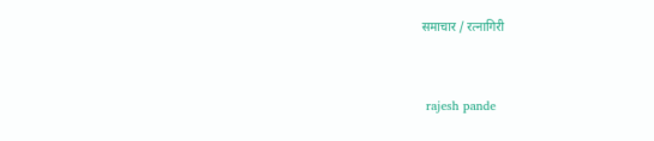समाचार / रत्नागिरी


 rajesh pande